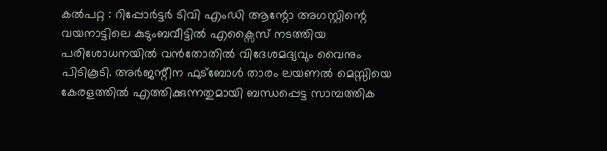കൽപറ്റ : റിപ്പോർട്ടർ ടിവി എംഡി ആന്റോ അഗസ്റ്റിന്റെ വയനാട്ടിലെ കുടുംബവീട്ടിൽ എക്സൈസ് നടത്തിയ പരിശോധനയിൽ വൻതോതിൽ വിദേശമദ്യവും വൈനും പിടികൂടി. അർജന്റീന ഫുട്ബോൾ താരം ലയണൽ മെസ്സിയെ കേരളത്തിൽ എത്തിക്കുന്നതുമായി ബന്ധപ്പെട്ട സാമ്പത്തിക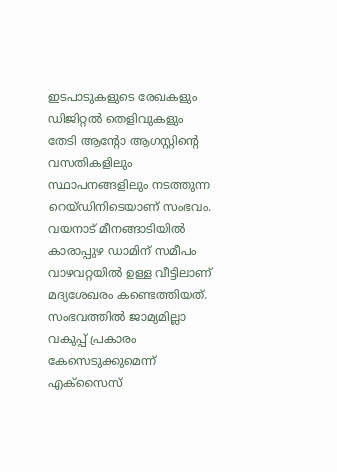ഇടപാടുകളുടെ രേഖകളും ഡിജിറ്റൽ തെളിവുകളും തേടി ആന്റോ ആഗസ്റ്റിന്റെ വസതികളിലും സ്ഥാപനങ്ങളിലും നടത്തുന്ന റെയ്ഡിനിടെയാണ് സംഭവം.
വയനാട് മീനങ്ങാടിയിൽ കാരാപ്പുഴ ഡാമിന് സമീപം വാഴവറ്റയിൽ ഉള്ള വീട്ടിലാണ് മദ്യശേഖരം കണ്ടെത്തിയത്. സംഭവത്തിൽ ജാമ്യമില്ലാ വകുപ്പ് പ്രകാരം കേസെടുക്കുമെന്ന് എക്സൈസ്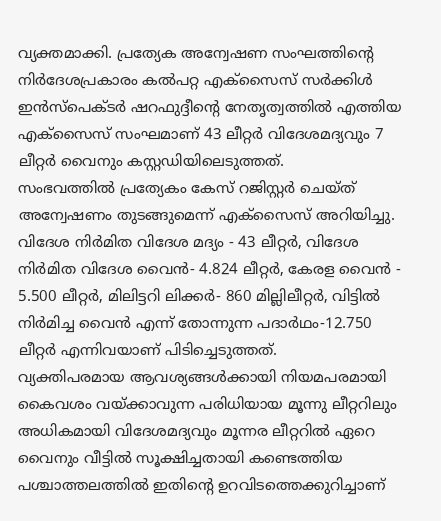വ്യക്തമാക്കി. പ്രത്യേക അന്വേഷണ സംഘത്തിന്റെ നിർദേശപ്രകാരം കൽപറ്റ എക്സൈസ് സർക്കിൾ ഇൻസ്പെക്ടർ ഷറഫുദ്ദീന്റെ നേതൃത്വത്തിൽ എത്തിയ എക്സൈസ് സംഘമാണ് 43 ലീറ്റർ വിദേശമദ്യവും 7 ലീറ്റർ വൈനും കസ്റ്റഡിയിലെടുത്തത്.
സംഭവത്തിൽ പ്രത്യേകം കേസ് റജിസ്റ്റർ ചെയ്ത് അന്വേഷണം തുടങ്ങുമെന്ന് എക്സൈസ് അറിയിച്ചു. വിദേശ നിർമിത വിദേശ മദ്യം - 43 ലീറ്റർ, വിദേശ നിർമിത വിദേശ വൈൻ- 4.824 ലീറ്റർ, കേരള വൈൻ - 5.500 ലീറ്റർ, മിലിട്ടറി ലിക്കർ- 860 മില്ലിലീറ്റർ, വിട്ടിൽ നിർമിച്ച വൈൻ എന്ന് തോന്നുന്ന പദാർഥം-12.750 ലീറ്റർ എന്നിവയാണ് പിടിച്ചെടുത്തത്.
വ്യക്തിപരമായ ആവശ്യങ്ങൾക്കായി നിയമപരമായി കൈവശം വയ്ക്കാവുന്ന പരിധിയായ മൂന്നു ലീറ്ററിലും അധികമായി വിദേശമദ്യവും മൂന്നര ലീറ്ററിൽ ഏറെ വൈനും വീട്ടിൽ സൂക്ഷിച്ചതായി കണ്ടെത്തിയ പശ്ചാത്തലത്തിൽ ഇതിന്റെ ഉറവിടത്തെക്കുറിച്ചാണ്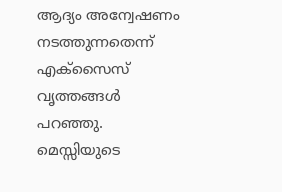ആദ്യം അന്വേഷണം നടത്തുന്നതെന്ന് എക്സൈസ് വൃത്തങ്ങൾ പറഞ്ഞു. മെസ്സിയുടെ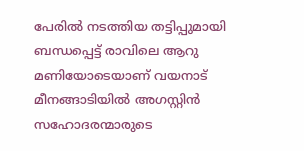പേരിൽ നടത്തിയ തട്ടിപ്പുമായി ബന്ധപ്പെട്ട് രാവിലെ ആറു മണിയോടെയാണ് വയനാട് മീനങ്ങാടിയിൽ അഗസ്റ്റിൻ സഹോദരന്മാരുടെ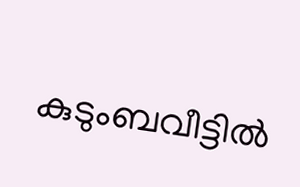കുടുംബവീട്ടിൽ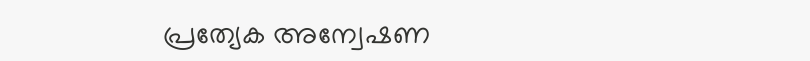പ്രത്യേക അന്വേഷണ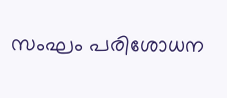സംഘം പരിശോധന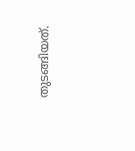തുടങ്ങിയത്.